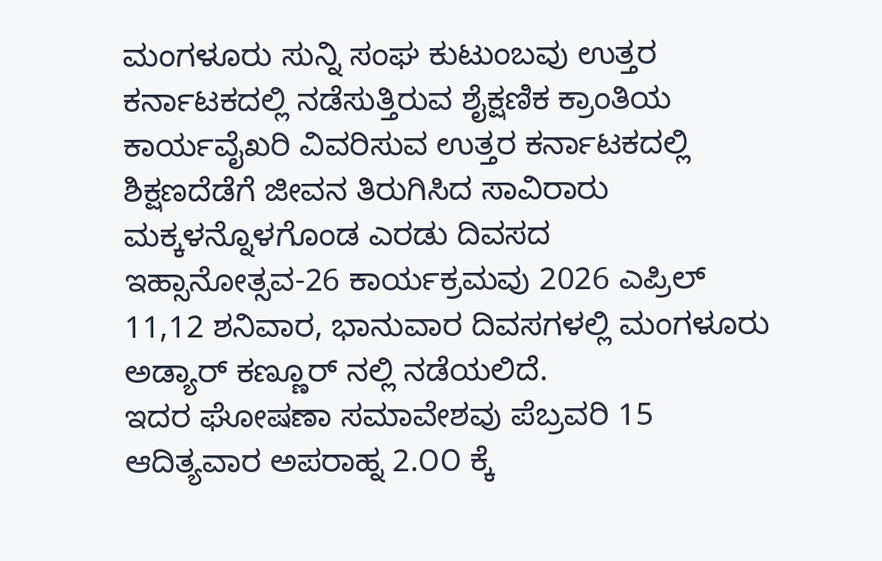ಮಂಗಳೂರು ಸುನ್ನಿ ಸಂಘ ಕುಟುಂಬವು ಉತ್ತರ ಕರ್ನಾಟಕದಲ್ಲಿ ನಡೆಸುತ್ತಿರುವ ಶೈಕ್ಷಣಿಕ ಕ್ರಾಂತಿಯ ಕಾರ್ಯವೈಖರಿ ವಿವರಿಸುವ ಉತ್ತರ ಕರ್ನಾಟಕದಲ್ಲಿ ಶಿಕ್ಷಣದೆಡೆಗೆ ಜೀವನ ತಿರುಗಿಸಿದ ಸಾವಿರಾರು ಮಕ್ಕಳನ್ನೊಳಗೊಂಡ ಎರಡು ದಿವಸದ
ಇಹ್ಸಾನೋತ್ಸವ-26 ಕಾರ್ಯಕ್ರಮವು 2026 ಎಪ್ರಿಲ್ 11,12 ಶನಿವಾರ, ಭಾನುವಾರ ದಿವಸಗಳಲ್ಲಿ ಮಂಗಳೂರು ಅಡ್ಯಾರ್ ಕಣ್ಣೂರ್ ನಲ್ಲಿ ನಡೆಯಲಿದೆ.
ಇದರ ಘೋಷಣಾ ಸಮಾವೇಶವು ಪೆಬ್ರವರಿ 15 ಆದಿತ್ಯವಾರ ಅಪರಾಹ್ನ 2.೦೦ ಕ್ಕೆ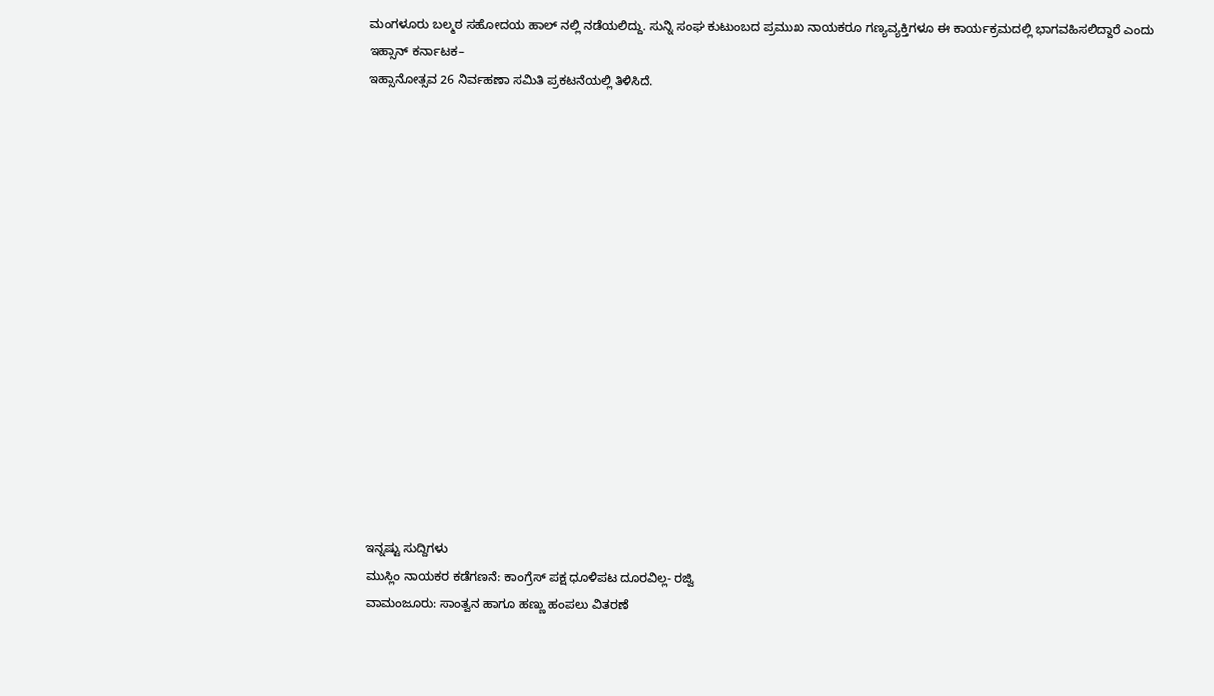ಮಂಗಳೂರು ಬಲ್ಮಠ ಸಹೋದಯ ಹಾಲ್ ನಲ್ಲಿ ನಡೆಯಲಿದ್ದು. ಸುನ್ನಿ ಸಂಘ ಕುಟುಂಬದ ಪ್ರಮುಖ ನಾಯಕರೂ ಗಣ್ಯವ್ಯಕ್ತಿಗಳೂ ಈ ಕಾರ್ಯಕ್ರಮದಲ್ಲಿ ಭಾಗವಹಿಸಲಿದ್ದಾರೆ ಎಂದು
ಇಹ್ಸಾನ್ ಕರ್ನಾಟಕ–
ಇಹ್ಸಾನೋತ್ಸವ 26 ನಿರ್ವಹಣಾ ಸಮಿತಿ ಪ್ರಕಟನೆಯಲ್ಲಿ ತಿಳಿಸಿದೆ.
















ಇನ್ನಷ್ಟು ಸುದ್ದಿಗಳು
ಮುಸ್ಲಿಂ ನಾಯಕರ ಕಡೆಗಣನೆ: ಕಾಂಗ್ರೆಸ್ ಪಕ್ಷ ಧೂಳಿಪಟ ದೂರವಿಲ್ಲ- ರಜ್ವಿ
ವಾಮಂಜೂರು: ಸಾಂತ್ವನ ಹಾಗೂ ಹಣ್ಣು ಹಂಪಲು ವಿತರಣೆ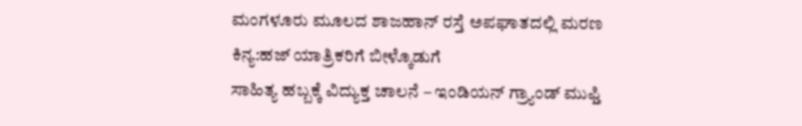ಮಂಗಳೂರು ಮೂಲದ ಶಾಜಹಾನ್ ರಸ್ತೆ ಅಪಘಾತದಲ್ಲಿ ಮರಣ
ಕಿನ್ಯ:ಹಜ್ ಯಾತ್ರಿಕರಿಗೆ ಬೀಳ್ಕೊಡುಗೆ
ಸಾಹಿತ್ಯ ಹಬ್ಬಕ್ಕೆ ವಿದ್ಯುಕ್ತ ಚಾಲನೆ – ಇಂಡಿಯನ್ ಗ್ರ್ಯಾಂಡ್ ಮುಫ್ತಿ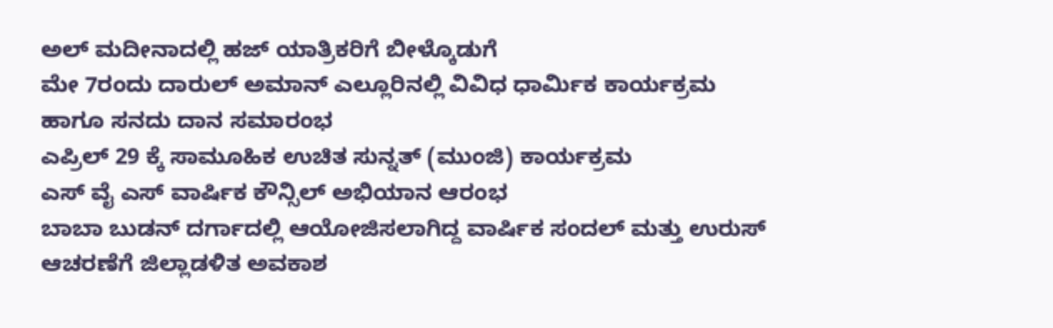ಅಲ್ ಮದೀನಾದಲ್ಲಿ ಹಜ್ ಯಾತ್ರಿಕರಿಗೆ ಬೀಳ್ಕೊಡುಗೆ
ಮೇ 7ರಂದು ದಾರುಲ್ ಅಮಾನ್ ಎಲ್ಲೂರಿನಲ್ಲಿ ವಿವಿಧ ಧಾರ್ಮಿಕ ಕಾರ್ಯಕ್ರಮ ಹಾಗೂ ಸನದು ದಾನ ಸಮಾರಂಭ
ಎಪ್ರಿಲ್ 29 ಕ್ಕೆ ಸಾಮೂಹಿಕ ಉಚಿತ ಸುನ್ನತ್ (ಮುಂಜಿ) ಕಾರ್ಯಕ್ರಮ
ಎಸ್ ವೈ ಎಸ್ ವಾರ್ಷಿಕ ಕೌನ್ಸಿಲ್ ಅಭಿಯಾನ ಆರಂಭ
ಬಾಬಾ ಬುಡನ್ ದರ್ಗಾದಲ್ಲಿ ಆಯೋಜಿಸಲಾಗಿದ್ದ ವಾರ್ಷಿಕ ಸಂದಲ್ ಮತ್ತು ಉರುಸ್ ಆಚರಣೆಗೆ ಜಿಲ್ಲಾಡಳಿತ ಅವಕಾಶ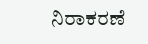ನಿರಾಕರಣೆ